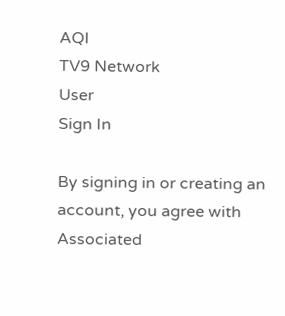AQI
TV9 Network
User
Sign In

By signing in or creating an account, you agree with Associated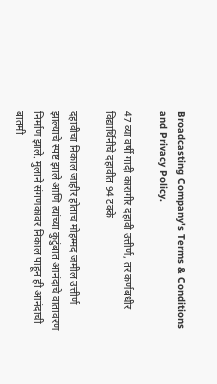Broadcasting Company's Terms & Conditions and Privacy Policy.

47 व्या वर्षी गादी कारागीर दहावी उत्तीर्ण, तर कर्णबधीर विद्यार्थिनीचे दहावीत 94 टक्के

दहावीचा निकाल जाहीर होताच मोहम्मद जमील उत्तीर्ण झाल्याचे स्पष्ट झाले आणि त्यांच्या कुटुंबात आनंदाचे वातावरण निर्माण झाले. मुलाने संगणकावर निकाल पाहून ही आनंदाची बातमी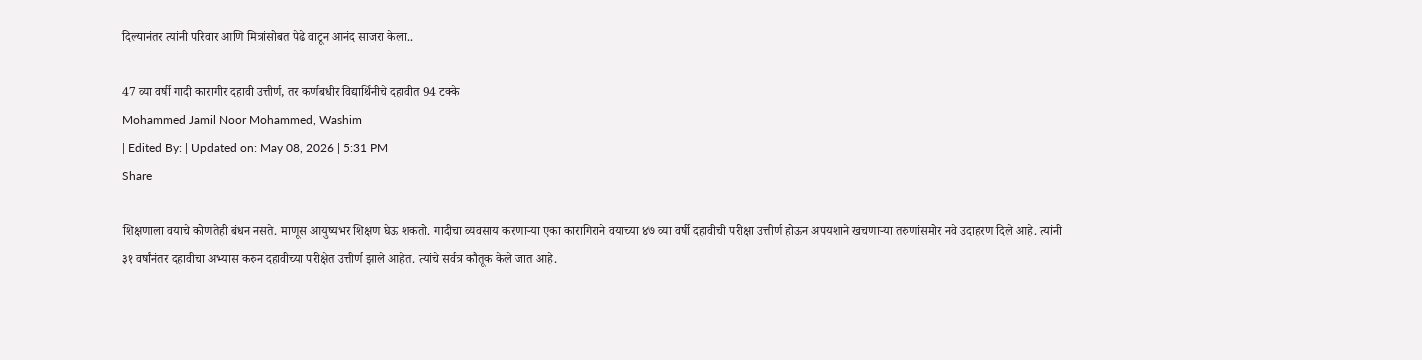दिल्यानंतर त्यांनी परिवार आणि मित्रांसोबत पेढे वाटून आनंद साजरा केला..

47 व्या वर्षी गादी कारागीर दहावी उत्तीर्ण, तर कर्णबधीर विद्यार्थिनीचे दहावीत 94 टक्के
Mohammed Jamil Noor Mohammed, Washim
| Edited By: | Updated on: May 08, 2026 | 5:31 PM
Share

शिक्षणाला वयाचे कोणतेही बंधन नसते. माणूस आयुष्यभर शिक्षण घेऊ शकतो. गादीचा व्यवसाय करणाऱ्या एका कारागिराने वयाच्या ४७ व्या वर्षी दहावीची परीक्षा उत्तीर्ण होऊन अपयशाने खचणाऱ्या तरुणांसमोर नवे उदाहरण दिले आहे. त्यांनी ३१ वर्षांनंतर दहावीचा अभ्यास करुन दहावीच्या परीक्षेत उत्तीर्ण झाले आहेत. त्यांचे सर्वत्र कौतूक केले जात आहे.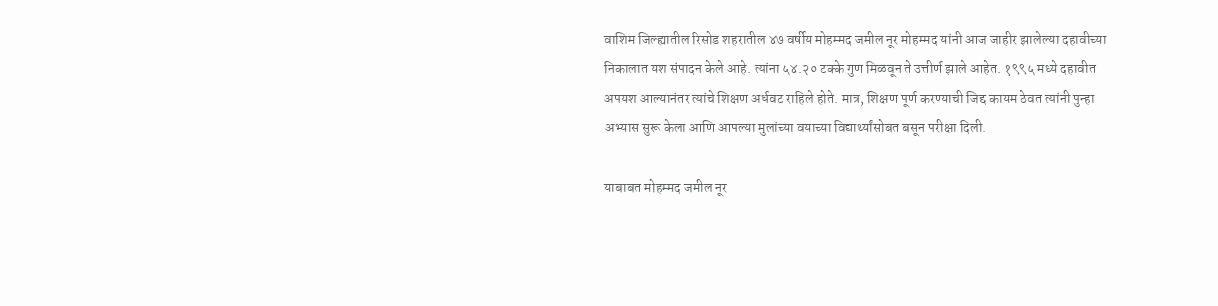वाशिम जिल्ह्यातील रिसोड शहरातील ४७ वर्षीय मोहम्मद जमील नूर मोहम्मद यांनी आज जाहीर झालेल्या दहावीच्या निकालात यश संपादन केले आहे. त्यांना ५४.२० टक्के गुण मिळवून ते उत्तीर्ण झाले आहेत. १९९५ मध्ये दहावीत अपयश आल्यानंतर त्यांचे शिक्षण अर्धवट राहिले होते. मात्र, शिक्षण पूर्ण करण्याची जिद्द कायम ठेवत त्यांनी पुन्हा अभ्यास सुरू केला आणि आपल्या मुलांच्या वयाच्या विद्यार्थ्यांसोबत बसून परीक्षा दिली.

याबाबत मोहम्मद जमील नूर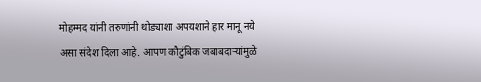मोहम्मद यांनी तरुणांनी थोड्याशा अपयशाने हार मानू नये असा संदेश दिला आहे. आपण कौटुंबिक जबाबदाऱ्यांमुळे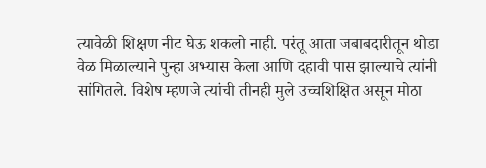त्यावेळी शिक्षण नीट घेऊ शकलो नाही. परंतू आता जबाबदारीतून थोडा वेळ मिळाल्याने पुन्हा अभ्यास केला आणि दहावी पास झाल्याचे त्यांनी सांगितले. विशेष म्हणजे त्यांची तीनही मुले उच्चशिक्षित असून मोठा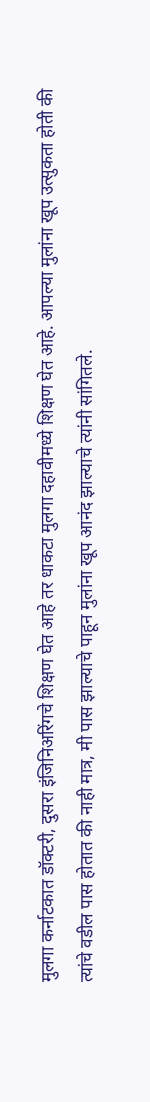मुलगा कर्नाटकात डॉक्टरी, दुसरा इंजिनिअरिंगचे शिक्षण घेत आहे तर धाकटा मुलगा दहावीमध्ये शिक्षण घेत आहे. आपल्या मुलांना खूप उत्सुकता होती की त्यांचे वडील पास होतात की नाही मात्र, मी पास झाल्याचे पाहून मुलांना खूप आनंद झाल्याचे त्यांनी सांगितले.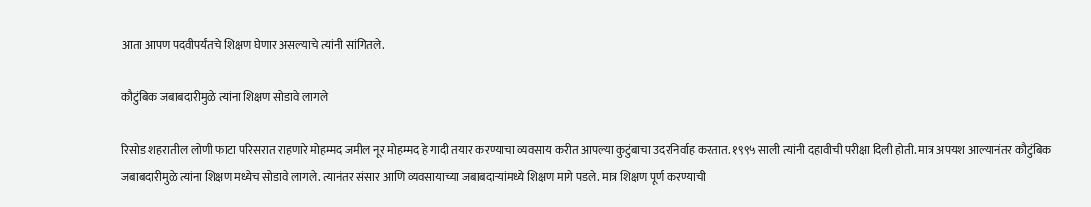आता आपण पदवीपर्यंतचे शिक्षण घेणार असल्याचे त्यांनी सांगितले.

कौटुंबिक जबाबदारीमुळे त्यांना शिक्षण सोडावे लागले

रिसोड शहरातील लोणी फाटा परिसरात राहणारे मोहम्मद जमील नूर मोहम्मद हे गादी तयार करण्याचा व्यवसाय करीत आपल्या कुटुंबाचा उदरनिर्वाह करतात. १९९५ साली त्यांनी दहावीची परीक्षा दिली होती. मात्र अपयश आल्यानंतर कौटुंबिक जबाबदारीमुळे त्यांना शिक्षण मध्येच सोडावे लागले. त्यानंतर संसार आणि व्यवसायाच्या जबाबदाऱ्यांमध्ये शिक्षण मागे पडले. मात्र शिक्षण पूर्ण करण्याची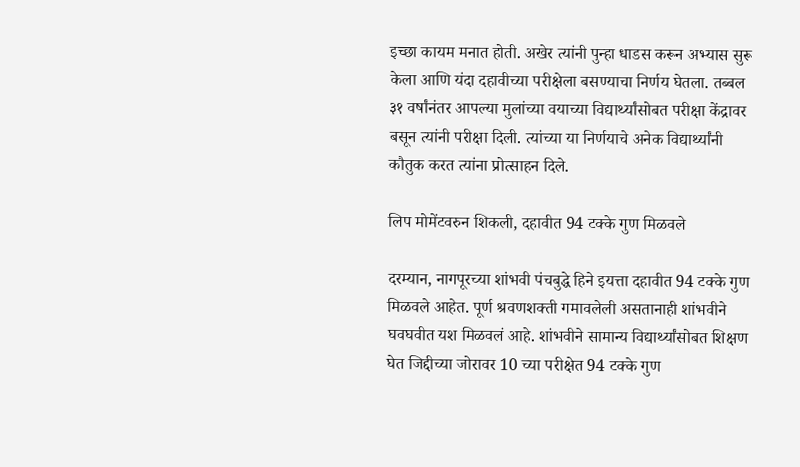इच्छा कायम मनात होती. अखेर त्यांनी पुन्हा धाडस करून अभ्यास सुरू केला आणि यंदा दहावीच्या परीक्षेला बसण्याचा निर्णय घेतला. तब्बल ३१ वर्षांनंतर आपल्या मुलांच्या वयाच्या विद्यार्थ्यांसोबत परीक्षा केंद्रावर बसून त्यांनी परीक्षा दिली. त्यांच्या या निर्णयाचे अनेक विद्यार्थ्यांनी कौतुक करत त्यांना प्रोत्साहन दिले.

लिप मोमेंटवरुन शिकली, दहावीत 94 टक्के गुण मिळवले

दरम्यान, नागपूरच्या शांभवी पंचबुद्धे हिने इयत्ता दहावीत 94 टक्के गुण मिळवले आहेत. पूर्ण श्रवणशक्ती गमावलेली असतानाही शांभवीने घवघवीत यश मिळवलं आहे. शांभवीने सामान्य विद्यार्थ्यांसोबत शिक्षण घेत जिद्दीच्या जोरावर 10 च्या परीक्षेत 94 टक्के गुण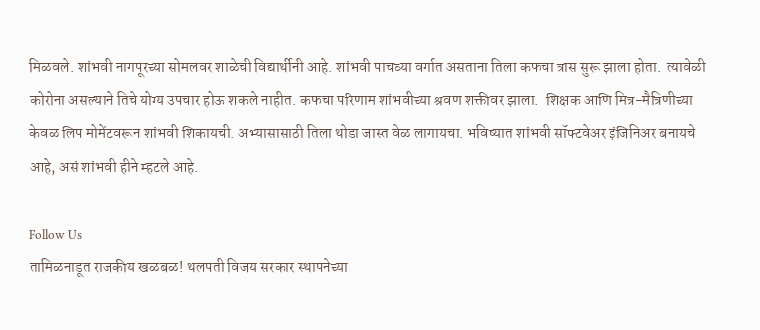मिळवले. शांभवी नागपूरच्या सोमलवर शाळेची विद्यार्थीनी आहे. शांभवी पाचव्या वर्गात असताना तिला कफचा त्रास सुरू झाला होता.  त्यावेळी कोरोना असल्याने तिचे योग्य उपचार होऊ शकले नाहीत. कफचा परिणाम शांभवीच्या श्रवण शक्तीवर झाला.  शिक्षक आणि मित्र-मैत्रिणीच्या केवळ लिप मोमेंटवरून शांभवी शिकायची. अभ्यासासाठी तिला थोडा जास्त वेळ लागायचा. भविष्यात शांभवी सॉफ्टवेअर इंजिनिअर बनायचे आहे, असं शांभवी हीने म्हटले आहे.

Follow Us
तामिळनाडूत राजकीय खळबळ! थलपती विजय सरकार स्थापनेच्या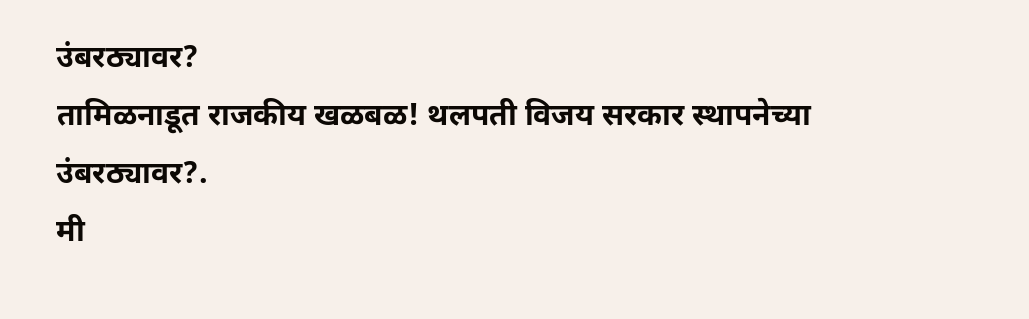उंबरठ्यावर?
तामिळनाडूत राजकीय खळबळ! थलपती विजय सरकार स्थापनेच्या उंबरठ्यावर?.
मी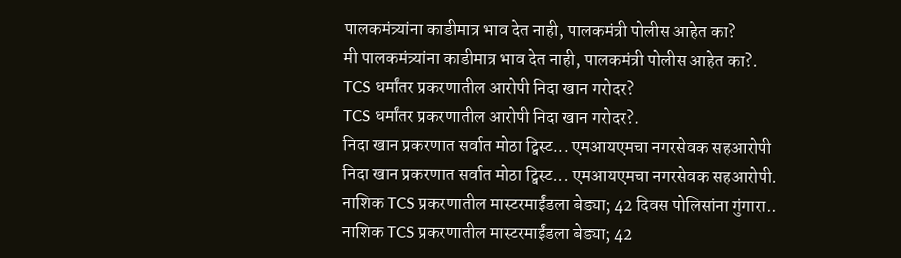पालकमंत्र्यांना काडीमात्र भाव देत नाही, पालकमंत्री पोलीस आहेत का?
मी पालकमंत्र्यांना काडीमात्र भाव देत नाही, पालकमंत्री पोलीस आहेत का?.
TCS धर्मांतर प्रकरणातील आरोपी निदा खान गरोदर?
TCS धर्मांतर प्रकरणातील आरोपी निदा खान गरोदर?.
निदा खान प्रकरणात सर्वात मोठा ट्विस्ट... एमआयएमचा नगरसेवक सहआरोपी
निदा खान प्रकरणात सर्वात मोठा ट्विस्ट... एमआयएमचा नगरसेवक सहआरोपी.
नाशिक TCS प्रकरणातील मास्टरमाईंडला बेड्या; 42 दिवस पोलिसांना गुंगारा..
नाशिक TCS प्रकरणातील मास्टरमाईंडला बेड्या; 42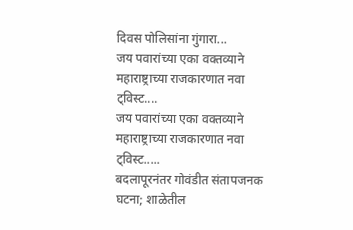दिवस पोलिसांना गुंगारा...
जय पवारांच्या एका वक्तव्याने महाराष्ट्राच्या राजकारणात नवा ट्विस्ट....
जय पवारांच्या एका वक्तव्याने महाराष्ट्राच्या राजकारणात नवा ट्विस्ट.....
बदलापूरनंतर गोवंडीत संतापजनक घटना; शाळेतील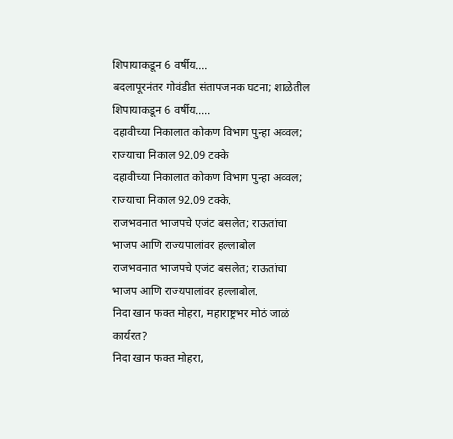शिपायाकडून 6 वर्षीय....
बदलापूरनंतर गोवंडीत संतापजनक घटना; शाळेतील शिपायाकडून 6 वर्षीय.....
दहावीच्या निकालात कोकण विभाग पुन्हा अव्वल; राज्याचा निकाल 92.09 टक्के
दहावीच्या निकालात कोकण विभाग पुन्हा अव्वल; राज्याचा निकाल 92.09 टक्के.
राजभवनात भाजपचे एजंट बसलेत; राऊतांचा भाजप आणि राज्यपालांवर हल्लाबोल
राजभवनात भाजपचे एजंट बसलेत; राऊतांचा भाजप आणि राज्यपालांवर हल्लाबोल.
निदा खान फक्त मोहरा, महाराष्ट्रभर मोठं जाळं कार्यरत?
निदा खान फक्त मोहरा,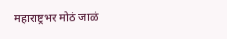महाराष्ट्रभर मोठं जाळं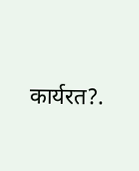कार्यरत?.